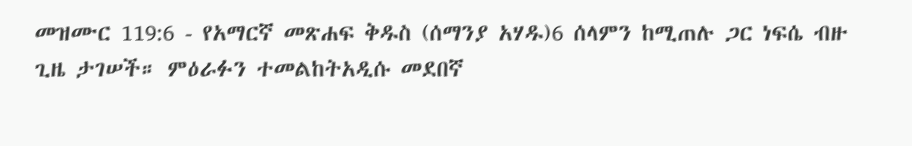መዝሙር 119:6 - የአማርኛ መጽሐፍ ቅዱስ (ሰማንያ አሃዱ)6 ሰላምን ከሚጠሉ ጋር ነፍሴ ብዙ ጊዜ ታገሠች። ምዕራፉን ተመልከትአዲሱ መደበኛ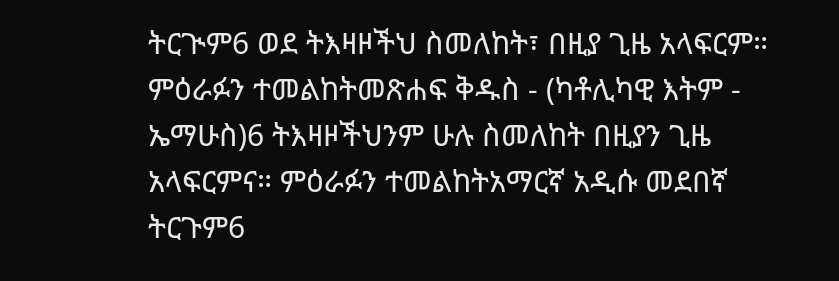ትርጒም6 ወደ ትእዛዞችህ ስመለከት፣ በዚያ ጊዜ አላፍርም። ምዕራፉን ተመልከትመጽሐፍ ቅዱስ - (ካቶሊካዊ እትም - ኤማሁስ)6 ትእዛዞችህንም ሁሉ ስመለከት በዚያን ጊዜ አላፍርምና። ምዕራፉን ተመልከትአማርኛ አዲሱ መደበኛ ትርጉም6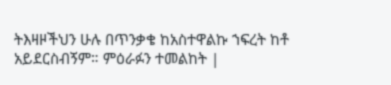ትእዛዞችህን ሁሉ በጥንቃቄ ከአስተዋልኩ ኀፍረት ከቶ አይደርስብኝም። ምዕራፉን ተመልከት |